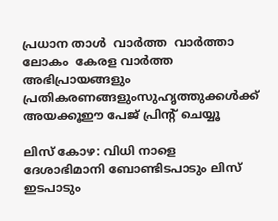പ്രധാന താള്‍  വാര്‍ത്ത  വാര്‍ത്താ ലോകം  കേരള വാര്‍ത്ത
അഭിപ്രായങ്ങളും പ്രതികരണങ്ങളുംസുഹൃത്തുക്കള്‍ക്ക് അയക്കൂഈ പേജ് പ്രിന്‍റ് ചെയ്യൂ

ലിസ് കോഴ: വിധി നാളെ
ദേശാഭിമാനി ബോണ്ടിടപാടും ലിസ് ഇടപാടും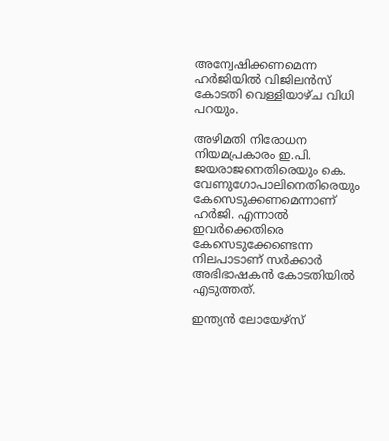അന്വേഷിക്കണമെന്ന ഹര്‍ജിയില്‍ വിജിലന്‍സ് കോടതി വെള്ളിയാഴ്ച വിധി പറയും.

അഴിമതി നിരോധന നിയമപ്രകാരം ഇ.പി. ജയരാജനെതിരെയും കെ. വേണുഗോപാലിനെതിരെയും കേസെടുക്കണമെന്നാണ് ഹര്‍ജി. എന്നാല്‍ ഇവര്‍ക്കെതിരെ കേസെടുക്കേണ്ടെന്ന നിലപാടാണ് സര്‍ക്കാര്‍ അഭിഭാഷകന്‍ കോടതിയില്‍ എടുത്തത്.

ഇന്ത്യന്‍ ലോയേഴ്സ്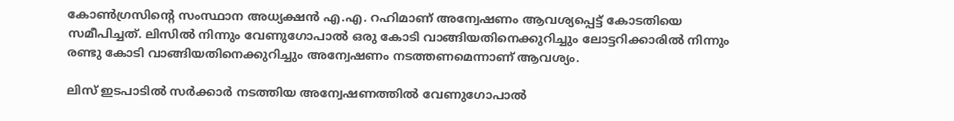കോണ്‍ഗ്രസിന്‍റെ സംസ്ഥാന അധ്യക്ഷന്‍ എ.എ. റഹിമാണ് അന്വേഷണം ആവശ്യപ്പെട്ട് കോടതിയെ സമീപിച്ചത്. ലിസില്‍ നിന്നും വേണുഗോപാല്‍ ഒരു കോടി വാങ്ങിയതിനെക്കുറിച്ചും ലോട്ടറിക്കാരില്‍ നിന്നും രണ്ടു കോടി വാങ്ങിയതിനെക്കുറിച്ചും അന്വേഷണം നടത്തണമെന്നാണ് ആവശ്യം.

ലിസ് ഇടപാടില്‍ സര്‍ക്കാര്‍ നടത്തിയ അന്വേഷണത്തില്‍ വേണുഗോപാല്‍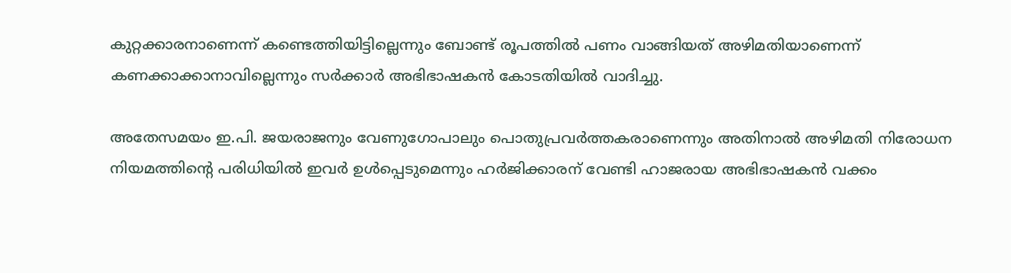കുറ്റക്കാരനാണെന്ന് കണ്ടെത്തിയിട്ടില്ലെന്നും ബോണ്ട് രൂപത്തില്‍ പണം വാങ്ങിയത് അഴിമതിയാണെന്ന് കണക്കാക്കാനാവില്ലെന്നും സര്‍ക്കാര്‍ അഭിഭാഷകന്‍ കോടതിയില്‍ വാദിച്ചു.

അതേസമയം ഇ.പി. ജയരാജനും വേണുഗോപാലും പൊതുപ്രവര്‍ത്തകരാണെന്നും അതിനാല്‍ അഴിമതി നിരോധന നിയമത്തിന്‍റെ പരിധിയില്‍ ഇവര്‍ ഉള്‍പ്പെടുമെന്നും ഹര്‍ജിക്കാരന് വേണ്ടി ഹാജരായ അഭിഭാഷകന്‍ വക്കം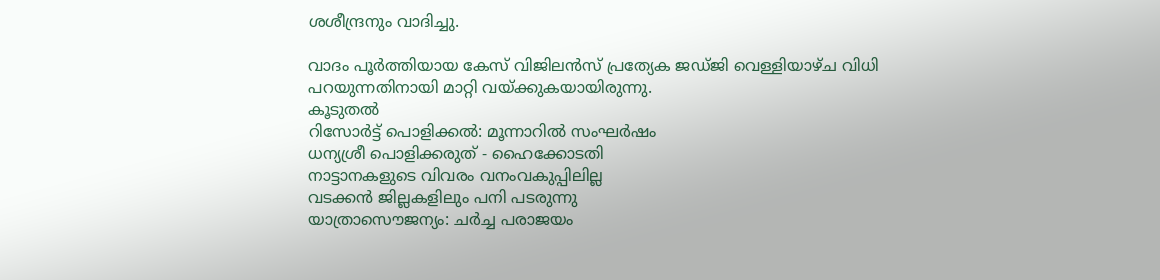ശശീന്ദ്രനും വാദിച്ചു.

വാദം പൂര്‍ത്തിയായ കേസ് വിജിലന്‍സ് പ്രത്യേക ജഡ്ജി വെള്ളിയാഴ്ച വിധി പറയുന്നതിനായി മാറ്റി വയ്ക്കുകയായിരുന്നു.
കൂടുതല്‍
റിസോര്‍ട്ട് പൊളിക്കല്‍: മൂന്നാറില്‍ സംഘര്‍ഷം
ധന്യശ്രീ പൊളിക്കരുത് - ഹൈക്കോടതി
നാട്ടാനകളുടെ വിവരം വനംവകുപ്പിലില്ല
വടക്കന്‍ ജില്ലകളിലും പനി പടരുന്നു
യാത്രാസൌജന്യം: ചര്‍ച്ച പരാജയം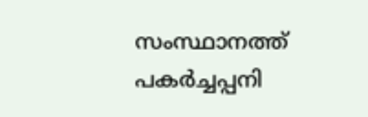സംസ്ഥാനത്ത് പകര്‍ച്ചപ്പനി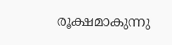രൂക്ഷമാകുന്നു